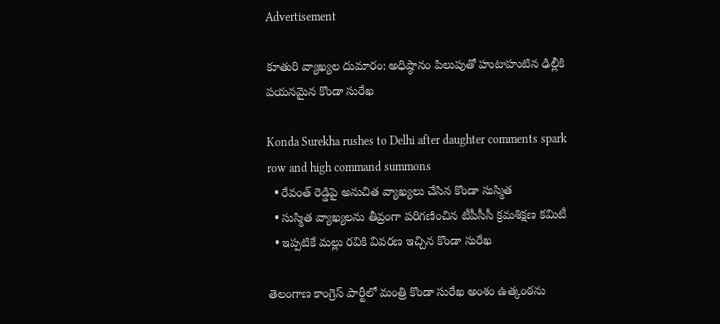Advertisement

కూతురి వ్యాఖ్యల దుమారం: అధిష్ఠానం పిలుపుతో హుటాహుటిన ఢిల్లీకి పయనమైన కొండా సురేఖ

Konda Surekha rushes to Delhi after daughter comments spark row and high command summons
  • రేవంత్ రెడ్డిపై అనుచిత వ్యాఖ్యలు చేసిన కొండా సుస్మిత
  • సుస్మిత వ్యాఖ్యలను తీవ్రంగా పరిగణించిన టీపీసీసీ క్రమశిక్షణ కమిటీ
  • ఇప్పటికే మల్లు రవికి వివరణ ఇచ్చిన కొండా సురేఖ

తెలంగాణ కాంగ్రెస్ పార్టీలో మంత్రి కొండా సురేఖ అంశం ఉత్కంఠను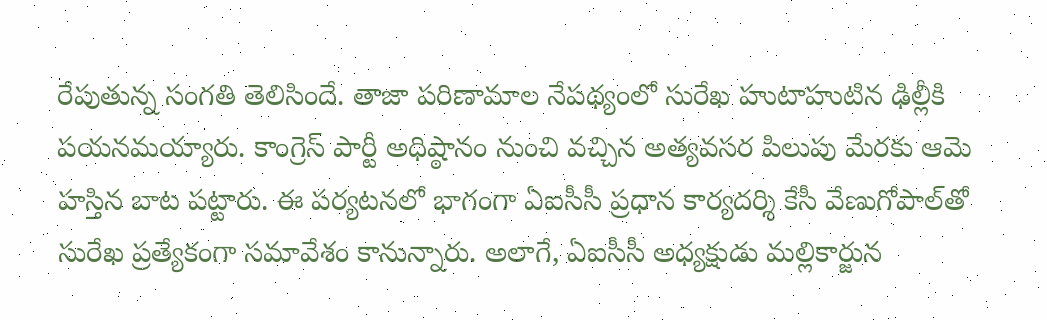రేపుతున్న సంగతి తెలిసిందే. తాజా పరిణామాల నేపథ్యంలో సురేఖ హుటాహుటిన ఢిల్లీకి పయనమయ్యారు. కాంగ్రెస్ పార్టీ అధిష్ఠానం నుంచి వచ్చిన అత్యవసర పిలుపు మేరకు ఆమె హస్తిన బాట పట్టారు. ఈ పర్యటనలో భాగంగా ఏఐసీసీ ప్రధాన కార్యదర్శి కేసీ వేణుగోపాల్‌తో సురేఖ ప్రత్యేకంగా సమావేశం కానున్నారు. అలాగే, ఏఐసీసీ అధ్యక్షుడు మల్లికార్జున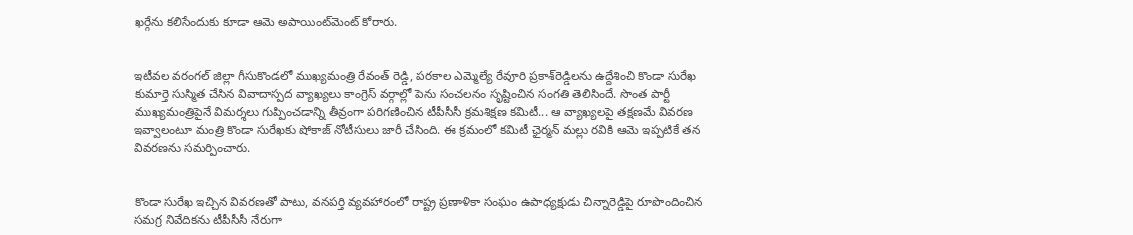ఖర్గేను కలిసేందుకు కూడా ఆమె అపాయింట్‌మెంట్ కోరారు.


ఇటీవల వరంగల్ జిల్లా గీసుకొండలో ముఖ్యమంత్రి రేవంత్ రెడ్డి, పరకాల ఎమ్మెల్యే రేవూరి ప్రకాశ్‌రెడ్డిలను ఉద్దేశించి కొండా సురేఖ కుమార్తె సుస్మిత చేసిన వివాదాస్పద వ్యాఖ్యలు కాంగ్రెస్ వర్గాల్లో పెను సంచలనం సృష్టించిన సంగతి తెలిసిందే. సొంత పార్టీ ముఖ్యమంత్రిపైనే విమర్శలు గుప్పించడాన్ని తీవ్రంగా పరిగణించిన టీపీసీసీ క్రమశిక్షణ కమిటీ... ఆ వ్యాఖ్యలపై తక్షణమే వివరణ ఇవ్వాలంటూ మంత్రి కొండా సురేఖకు షోకాజ్ నోటీసులు జారీ చేసింది. ఈ క్రమంలో కమిటీ ఛైర్మన్ మల్లు రవికి ఆమె ఇప్పటికే తన వివరణను సమర్పించారు.


కొండా సురేఖ ఇచ్చిన వివరణతో పాటు, వనపర్తి వ్యవహారంలో రాష్ట్ర ప్రణాళికా సంఘం ఉపాధ్యక్షుడు చిన్నారెడ్డిపై రూపొందించిన సమగ్ర నివేదికను టీపీసీసీ నేరుగా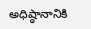అధిష్ఠానానికి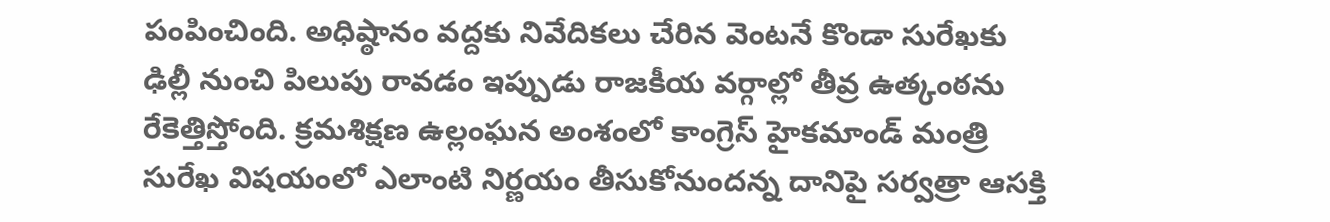పంపించింది. అధిష్ఠానం వద్దకు నివేదికలు చేరిన వెంటనే కొండా సురేఖకు ఢిల్లీ నుంచి పిలుపు రావడం ఇప్పుడు రాజకీయ వర్గాల్లో తీవ్ర ఉత్కంఠను రేకెత్తిస్తోంది. క్రమశిక్షణ ఉల్లంఘన అంశంలో కాంగ్రెస్ హైకమాండ్ మంత్రి సురేఖ విషయంలో ఎలాంటి నిర్ణయం తీసుకోనుందన్న దానిపై సర్వత్రా ఆసక్తి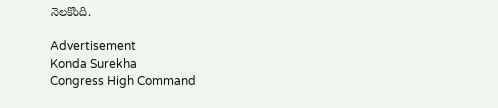నెలకొంది.

Advertisement
Konda Surekha
Congress High Command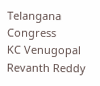Telangana Congress
KC Venugopal
Revanth Reddy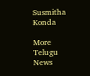Susmitha Konda

More Telugu News